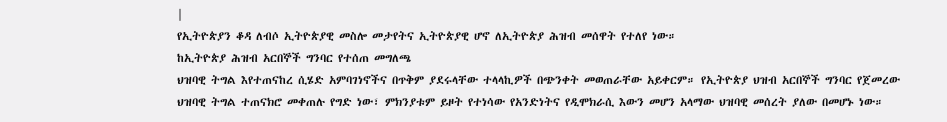|
የኢትዮጵያን ቆዳ ለብሶ ኢትዮጵያዊ መስሎ መታየትና ኢትዮጵያዊ ሆኖ ለኢትዮጵያ ሕዝብ መሰዋት የተለየ ነው።
ከኢትዮጵያ ሕዝብ አርበኞች ግንባር የተሰጠ መግለጫ
ህዝባዊ ትግል እየተጠናከረ ሲሄድ አምባገነኖችና በጥቅም ያደሩላቸው ተላላኪዎች በጭንቀት መወጠራቸው አይቀርም። የኢትዮጵያ ህዝብ አርበኞች ግንባር የጀመረው ህዝባዊ ትግል ተጠናክሮ መቀጠሉ የግድ ነው፣ ምክንያቱም ይዞት የተነሳው የአንድነትና የዲሞክራሲ እውን መሆን አላማው ህዝባዊ መሰረት ያለው በመሆኑ ነው።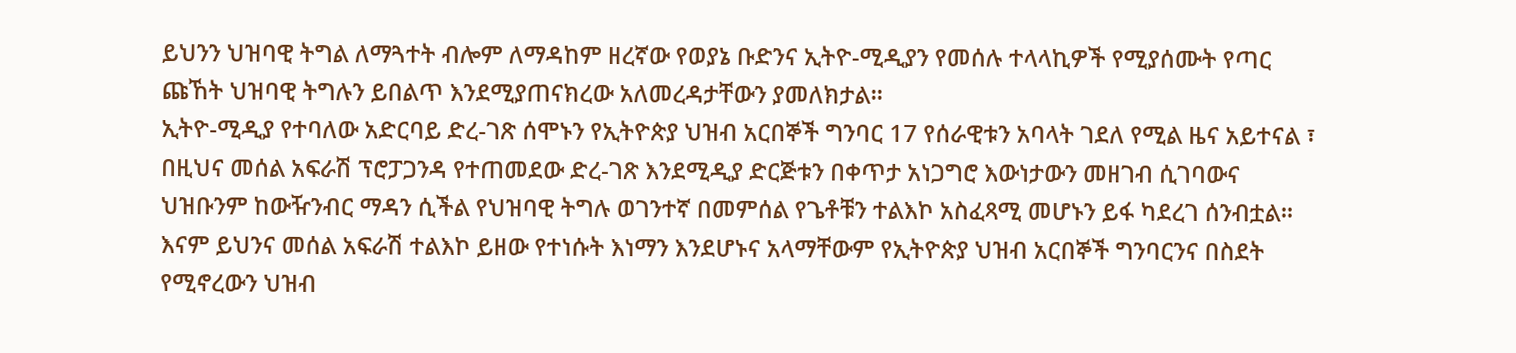ይህንን ህዝባዊ ትግል ለማጓተት ብሎም ለማዳከም ዘረኛው የወያኔ ቡድንና ኢትዮ-ሚዲያን የመሰሉ ተላላኪዎች የሚያሰሙት የጣር ጩኸት ህዝባዊ ትግሉን ይበልጥ እንደሚያጠናክረው አለመረዳታቸውን ያመለክታል።
ኢትዮ-ሚዲያ የተባለው አድርባይ ድረ-ገጽ ሰሞኑን የኢትዮጵያ ህዝብ አርበኞች ግንባር 17 የሰራዊቱን አባላት ገደለ የሚል ዜና አይተናል ፣ በዚህና መሰል አፍራሽ ፕሮፓጋንዳ የተጠመደው ድረ-ገጽ እንደሚዲያ ድርጅቱን በቀጥታ አነጋግሮ እውነታውን መዘገብ ሲገባውና ህዝቡንም ከውዥንብር ማዳን ሲችል የህዝባዊ ትግሉ ወገንተኛ በመምሰል የጌቶቹን ተልእኮ አስፈጻሚ መሆኑን ይፋ ካደረገ ሰንብቷል።
እናም ይህንና መሰል አፍራሽ ተልእኮ ይዘው የተነሱት እነማን እንደሆኑና አላማቸውም የኢትዮጵያ ህዝብ አርበኞች ግንባርንና በስደት የሚኖረውን ህዝብ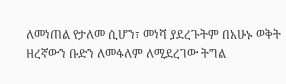ለመነጠል የታለመ ሲሆን፣ መነሻ ያደረጉትም በአሁኑ ወቅት ዘረኛውን ቡድን ለመፋለም ለሚደረገው ትግል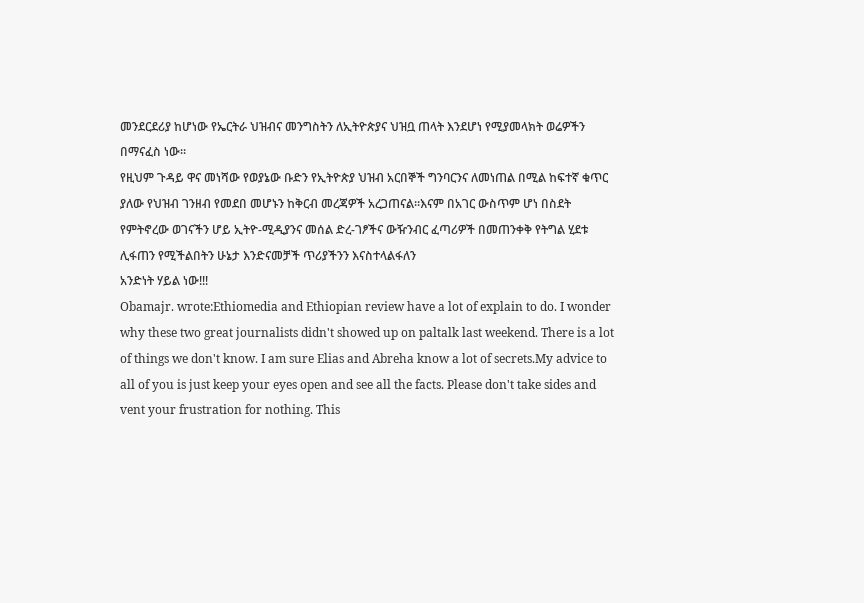መንደርደሪያ ከሆነው የኤርትራ ህዝብና መንግስትን ለኢትዮጵያና ህዝቧ ጠላት እንደሆነ የሚያመላክት ወሬዎችን በማናፈስ ነው።
የዚህም ጉዳይ ዋና መነሻው የወያኔው ቡድን የኢትዮጵያ ህዝብ አርበኞች ግንባርንና ለመነጠል በሚል ከፍተኛ ቁጥር ያለው የህዝብ ገንዘብ የመደበ መሆኑን ከቅርብ መረጃዎች አረጋጠናል።እናም በአገር ውስጥም ሆነ በስደት የምትኖረው ወገናችን ሆይ ኢትዮ-ሚዲያንና መሰል ድረ-ገፆችና ውዥንብር ፈጣሪዎች በመጠንቀቅ የትግል ሂደቱ ሊፋጠን የሚችልበትን ሁኔታ እንድናመቻች ጥሪያችንን እናስተላልፋለን
አንድነት ሃይል ነው!!!
Obamajr. wrote:Ethiomedia and Ethiopian review have a lot of explain to do. I wonder why these two great journalists didn't showed up on paltalk last weekend. There is a lot of things we don't know. I am sure Elias and Abreha know a lot of secrets.My advice to all of you is just keep your eyes open and see all the facts. Please don't take sides and vent your frustration for nothing. This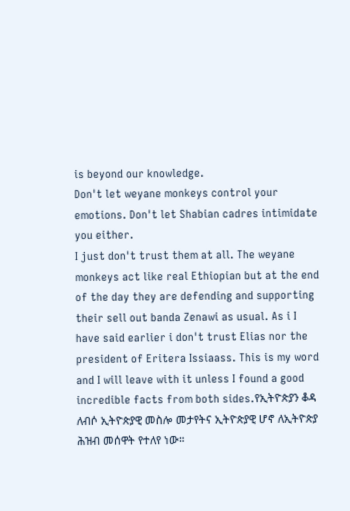is beyond our knowledge.
Don't let weyane monkeys control your emotions. Don't let Shabian cadres intimidate you either.
I just don't trust them at all. The weyane monkeys act like real Ethiopian but at the end of the day they are defending and supporting their sell out banda Zenawi as usual. As i I have said earlier i don't trust Elias nor the president of Eritera Issiaass. This is my word and I will leave with it unless I found a good incredible facts from both sides.የኢትዮጵያን ቆዳ ለብሶ ኢትዮጵያዊ መስሎ መታየትና ኢትዮጵያዊ ሆኖ ለኢትዮጵያ ሕዝብ መሰዋት የተለየ ነው።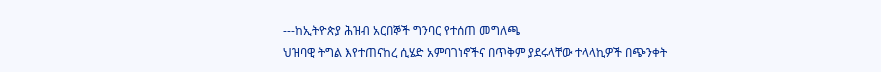---ከኢትዮጵያ ሕዝብ አርበኞች ግንባር የተሰጠ መግለጫ
ህዝባዊ ትግል እየተጠናከረ ሲሄድ አምባገነኖችና በጥቅም ያደሩላቸው ተላላኪዎች በጭንቀት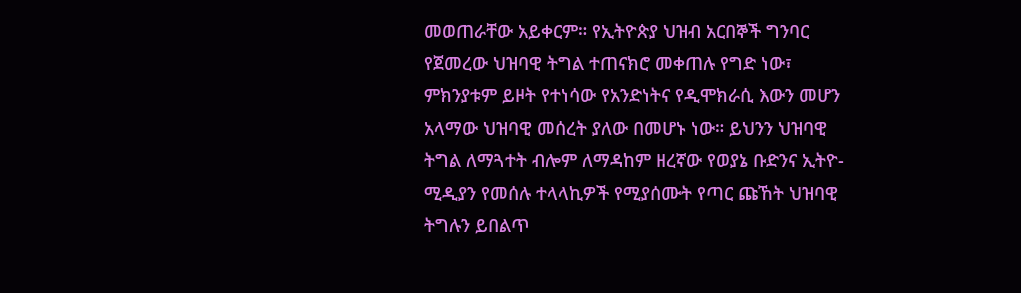መወጠራቸው አይቀርም። የኢትዮጵያ ህዝብ አርበኞች ግንባር የጀመረው ህዝባዊ ትግል ተጠናክሮ መቀጠሉ የግድ ነው፣ ምክንያቱም ይዞት የተነሳው የአንድነትና የዲሞክራሲ እውን መሆን አላማው ህዝባዊ መሰረት ያለው በመሆኑ ነው። ይህንን ህዝባዊ ትግል ለማጓተት ብሎም ለማዳከም ዘረኛው የወያኔ ቡድንና ኢትዮ-ሚዲያን የመሰሉ ተላላኪዎች የሚያሰሙት የጣር ጩኸት ህዝባዊ ትግሉን ይበልጥ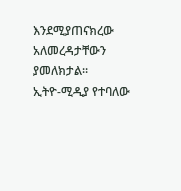እንደሚያጠናክረው አለመረዳታቸውን ያመለክታል።
ኢትዮ-ሚዲያ የተባለው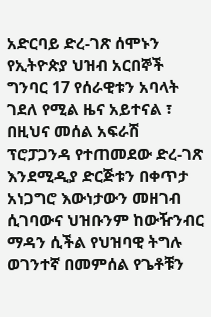አድርባይ ድረ-ገጽ ሰሞኑን የኢትዮጵያ ህዝብ አርበኞች ግንባር 17 የሰራዊቱን አባላት ገደለ የሚል ዜና አይተናል ፣ በዚህና መሰል አፍራሽ ፕሮፓጋንዳ የተጠመደው ድረ-ገጽ እንደሚዲያ ድርጅቱን በቀጥታ አነጋግሮ እውነታውን መዘገብ ሲገባውና ህዝቡንም ከውዥንብር ማዳን ሲችል የህዝባዊ ትግሉ ወገንተኛ በመምሰል የጌቶቹን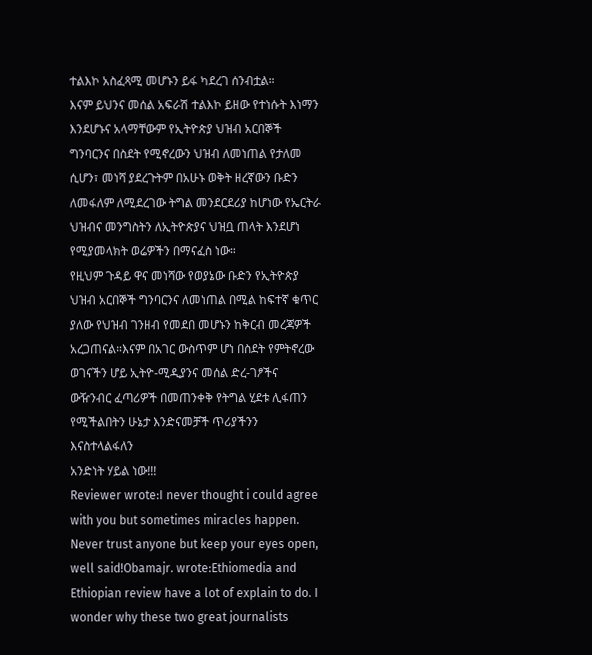ተልእኮ አስፈጻሚ መሆኑን ይፋ ካደረገ ሰንብቷል።
እናም ይህንና መሰል አፍራሽ ተልእኮ ይዘው የተነሱት እነማን እንደሆኑና አላማቸውም የኢትዮጵያ ህዝብ አርበኞች ግንባርንና በስደት የሚኖረውን ህዝብ ለመነጠል የታለመ ሲሆን፣ መነሻ ያደረጉትም በአሁኑ ወቅት ዘረኛውን ቡድን ለመፋለም ለሚደረገው ትግል መንደርደሪያ ከሆነው የኤርትራ ህዝብና መንግስትን ለኢትዮጵያና ህዝቧ ጠላት እንደሆነ የሚያመላክት ወሬዎችን በማናፈስ ነው።
የዚህም ጉዳይ ዋና መነሻው የወያኔው ቡድን የኢትዮጵያ ህዝብ አርበኞች ግንባርንና ለመነጠል በሚል ከፍተኛ ቁጥር ያለው የህዝብ ገንዘብ የመደበ መሆኑን ከቅርብ መረጃዎች አረጋጠናል።እናም በአገር ውስጥም ሆነ በስደት የምትኖረው ወገናችን ሆይ ኢትዮ-ሚዲያንና መሰል ድረ-ገፆችና ውዥንብር ፈጣሪዎች በመጠንቀቅ የትግል ሂደቱ ሊፋጠን የሚችልበትን ሁኔታ እንድናመቻች ጥሪያችንን እናስተላልፋለን
አንድነት ሃይል ነው!!!
Reviewer wrote:I never thought i could agree with you but sometimes miracles happen. Never trust anyone but keep your eyes open, well said!Obamajr. wrote:Ethiomedia and Ethiopian review have a lot of explain to do. I wonder why these two great journalists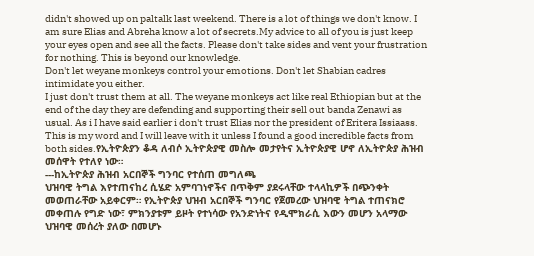didn't showed up on paltalk last weekend. There is a lot of things we don't know. I am sure Elias and Abreha know a lot of secrets.My advice to all of you is just keep your eyes open and see all the facts. Please don't take sides and vent your frustration for nothing. This is beyond our knowledge.
Don't let weyane monkeys control your emotions. Don't let Shabian cadres intimidate you either.
I just don't trust them at all. The weyane monkeys act like real Ethiopian but at the end of the day they are defending and supporting their sell out banda Zenawi as usual. As i I have said earlier i don't trust Elias nor the president of Eritera Issiaass. This is my word and I will leave with it unless I found a good incredible facts from both sides.የኢትዮጵያን ቆዳ ለብሶ ኢትዮጵያዊ መስሎ መታየትና ኢትዮጵያዊ ሆኖ ለኢትዮጵያ ሕዝብ መሰዋት የተለየ ነው።
---ከኢትዮጵያ ሕዝብ አርበኞች ግንባር የተሰጠ መግለጫ
ህዝባዊ ትግል እየተጠናከረ ሲሄድ አምባገነኖችና በጥቅም ያደሩላቸው ተላላኪዎች በጭንቀት መወጠራቸው አይቀርም። የኢትዮጵያ ህዝብ አርበኞች ግንባር የጀመረው ህዝባዊ ትግል ተጠናክሮ መቀጠሉ የግድ ነው፣ ምክንያቱም ይዞት የተነሳው የአንድነትና የዲሞክራሲ እውን መሆን አላማው ህዝባዊ መሰረት ያለው በመሆኑ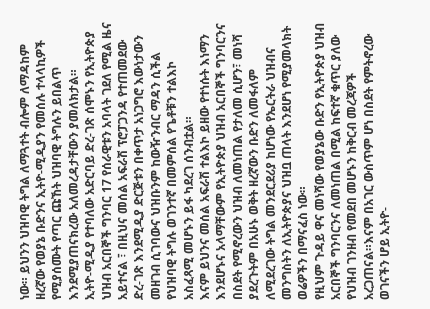ነው። ይህንን ህዝባዊ ትግል ለማጓተት ብሎም ለማዳከም ዘረኛው የወያኔ ቡድንና ኢትዮ-ሚዲያን የመሰሉ ተላላኪዎች የሚያሰሙት የጣር ጩኸት ህዝባዊ ትግሉን ይበልጥ እንደሚያጠናክረው አለመረዳታቸውን ያመለክታል።
ኢትዮ-ሚዲያ የተባለው አድርባይ ድረ-ገጽ ሰሞኑን የኢትዮጵያ ህዝብ አርበኞች ግንባር 17 የሰራዊቱን አባላት ገደለ የሚል ዜና አይተናል ፣ በዚህና መሰል አፍራሽ ፕሮፓጋንዳ የተጠመደው ድረ-ገጽ እንደሚዲያ ድርጅቱን በቀጥታ አነጋግሮ እውነታውን መዘገብ ሲገባውና ህዝቡንም ከውዥንብር ማዳን ሲችል የህዝባዊ ትግሉ ወገንተኛ በመምሰል የጌቶቹን ተልእኮ አስፈጻሚ መሆኑን ይፋ ካደረገ ሰንብቷል።
እናም ይህንና መሰል አፍራሽ ተልእኮ ይዘው የተነሱት እነማን እንደሆኑና አላማቸውም የኢትዮጵያ ህዝብ አርበኞች ግንባርንና በስደት የሚኖረውን ህዝብ ለመነጠል የታለመ ሲሆን፣ መነሻ ያደረጉትም በአሁኑ ወቅት ዘረኛውን ቡድን ለመፋለም ለሚደረገው ትግል መንደርደሪያ ከሆነው የኤርትራ ህዝብና መንግስትን ለኢትዮጵያና ህዝቧ ጠላት እንደሆነ የሚያመላክት ወሬዎችን በማናፈስ ነው።
የዚህም ጉዳይ ዋና መነሻው የወያኔው ቡድን የኢትዮጵያ ህዝብ አርበኞች ግንባርንና ለመነጠል በሚል ከፍተኛ ቁጥር ያለው የህዝብ ገንዘብ የመደበ መሆኑን ከቅርብ መረጃዎች አረጋጠናል።እናም በአገር ውስጥም ሆነ በስደት የምትኖረው ወገናችን ሆይ ኢትዮ-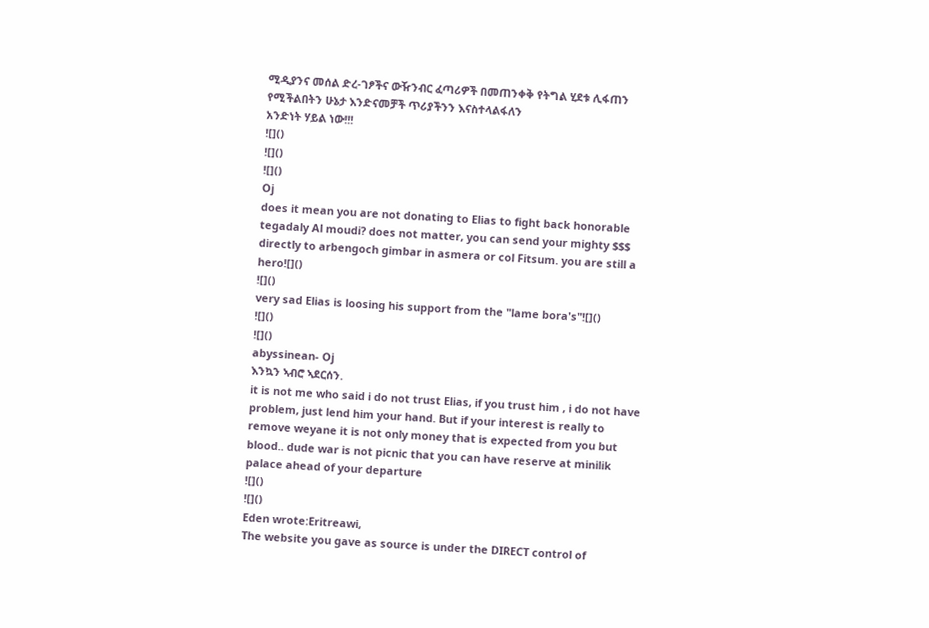ሚዲያንና መሰል ድረ-ገፆችና ውዥንብር ፈጣሪዎች በመጠንቀቅ የትግል ሂደቱ ሊፋጠን የሚችልበትን ሁኔታ እንድናመቻች ጥሪያችንን እናስተላልፋለን
አንድነት ሃይል ነው!!!
![]()
![]()
![]()
Oj
does it mean you are not donating to Elias to fight back honorable tegadaly Al moudi? does not matter, you can send your mighty $$$ directly to arbengoch gimbar in asmera or col Fitsum. you are still a hero![]()
![]()
very sad Elias is loosing his support from the "lame bora's"![]()
![]()
![]()
abyssinean- Oj
እንኳን ኣብሮ ኣደርሰን.
it is not me who said i do not trust Elias, if you trust him , i do not have problem, just lend him your hand. But if your interest is really to remove weyane it is not only money that is expected from you but blood.. dude war is not picnic that you can have reserve at minilik palace ahead of your departure
![]()
![]()
Eden wrote:Eritreawi,
The website you gave as source is under the DIRECT control of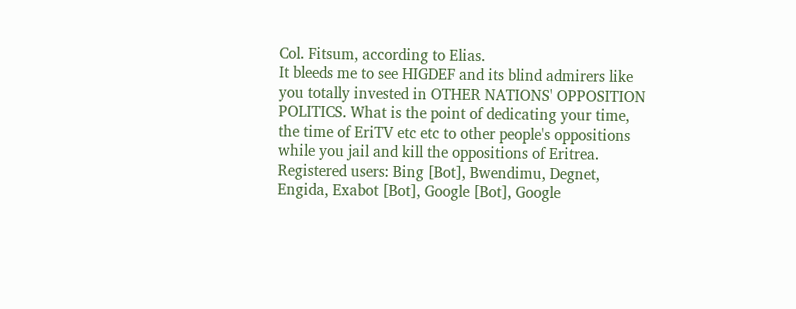Col. Fitsum, according to Elias.
It bleeds me to see HIGDEF and its blind admirers like you totally invested in OTHER NATIONS' OPPOSITION POLITICS. What is the point of dedicating your time, the time of EriTV etc etc to other people's oppositions while you jail and kill the oppositions of Eritrea.
Registered users: Bing [Bot], Bwendimu, Degnet, Engida, Exabot [Bot], Google [Bot], Google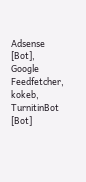Adsense [Bot], Google Feedfetcher, kokeb, TurnitinBot [Bot]